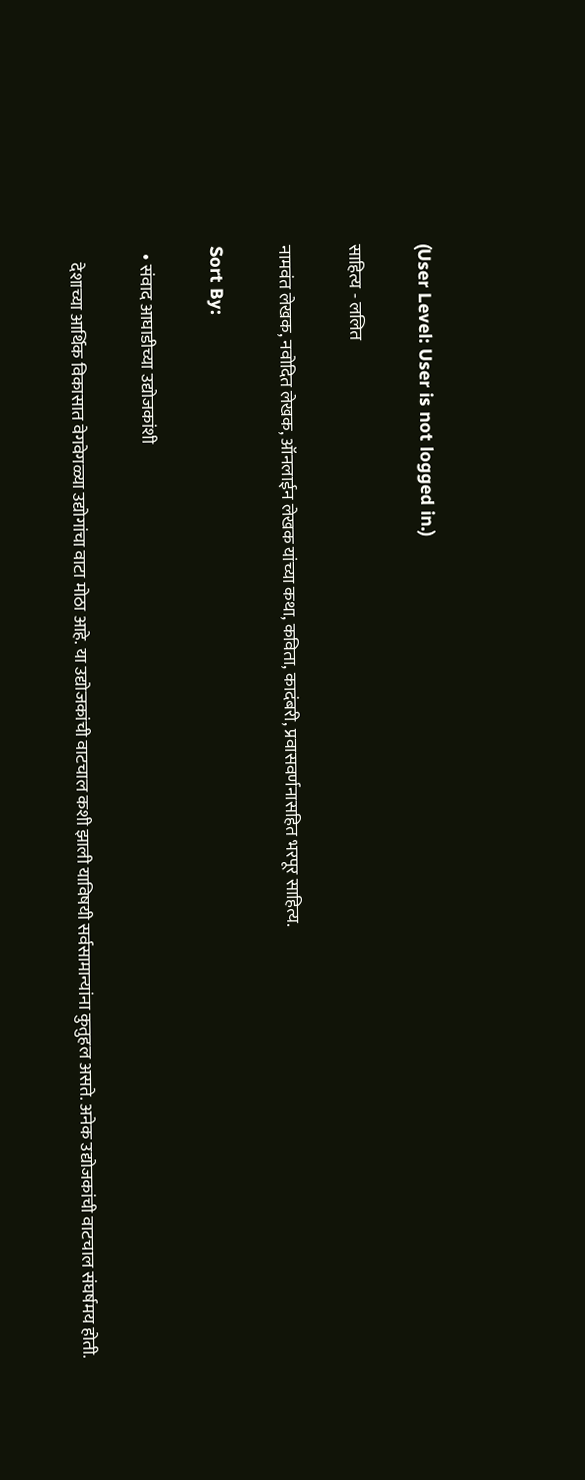(User Level: User is not logged in.)

साहित्य - ललित

नामवंत लेखक, नवोदित लेखक, ऑनलाईन लेखक यांच्या कथा, कविता, कादंबरी, प्रवासवर्णनासहित भरपूर साहित्य.

Sort By:

  • संवाद आघाडीच्या उद्योजकांशी

    देशाच्या आर्थिक विकासात वेगवेगळ्या उद्योगांचा वाटा मोठा आहे. या उद्योजकांची वाटचाल कशी झाली याविषयी सर्वसामान्यांना कुतुहल असते. अनेक उद्योजकांची वाटचाल संघर्षमय होती.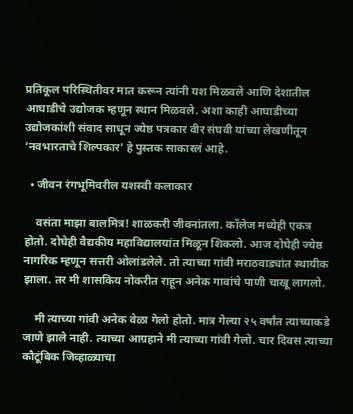प्रतिकूल परिस्थितीवर मात करून त्यांनी यश मिळवले आणि देशातील आघाडीचे उद्योजक म्हणून स्थान मिळवले. अशा काही आघाडीच्या उद्योजकांशी संवाद साधून ज्येष्ठ पत्रकार वीर संघवी यांच्या लेखणीतून ‘नवभारताचे शिल्पकार’ हे पुस्तक साकारलं आहे.

  • जीवन रंगभूमिवरील यशस्वी कलाकार

    वसंता माझा बालमित्र! शाळकरी जीवनांतला. कॉलेज मध्येही एकत्र होतो. दोघेही वैद्यकीय महाविद्यालयांत मिळून शिकलो. आज दोघेही ज्येष्ठ नागरिक म्हणून सत्तरी ओलांडलेले. तो त्याच्या गांवी मराठवाड्यांत स्थायीक झाला. तर मी शासकिय नोकरीत राहून अनेक गावांचे पाणी चाखू लागलो.

    मी त्याच्या गांवी अनेक वेळा गेलो होतो. मात्र गेल्या २५ वर्षांत त्याच्याकडे जाणे झाले नाही. त्याच्या आग्रहाने मी त्याच्या गांवी गेलो. चार दिवस त्याच्या कौटूंबिक जिव्हाळ्याचा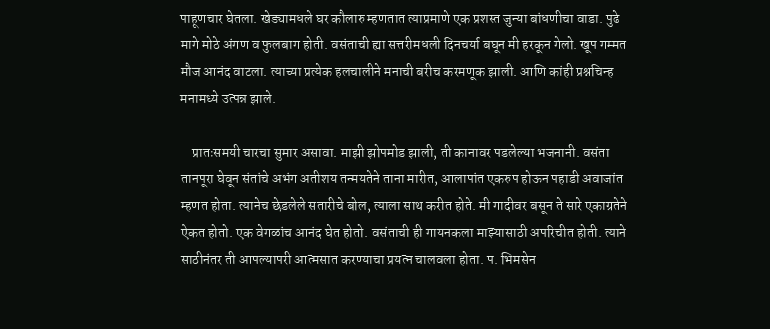पाहूणचार घेतला. खेड्यामधले घर कौलारु म्हणतात त्याप्रमाणे एक प्रशस्त जुन्या बांधणीचा वाडा. पुढे मागे मोठे अंगण व फुलबाग होती. वसंताची ह्या सत्तरीमधली दिनचर्या बघून मी हरकून गेलो. खूप गम्मत मौज आनंद वाटला. त्याच्या प्रत्येक हलचालीने मनाची बरीच करमणूक झाली. आणि कांही प्रश्नचिन्ह मनामध्ये उत्पन्न झाले.

    प्रातःसमयी चारचा सुमार असावा. माझी झोपमोड झाली, ती कानावर पडलेल्या भजनानी. वसंता तानपूरा घेवून संतांचे अभंग अतीशय तन्मयतेने ताना मारीत, आलापांत एकरुप होऊन पहाडी अवाजांत म्हणत होता. त्यानेच छेडलेले सतारीचे बोल, त्याला साथ करीत होते. मी गादीवर बसून ते सारे एकाग्रतेने ऐकत होतो. एक वेगळांच आनंद घेत होतो. वसंताची ही गायनकला माझ्यासाठी अपरिचीत होती. त्याने साठीनंतर ती आपल्यापरी आत्मसात करण्याचा प्रयत्न चालवला होता. प. भिमसेन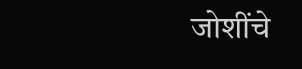जोशींचे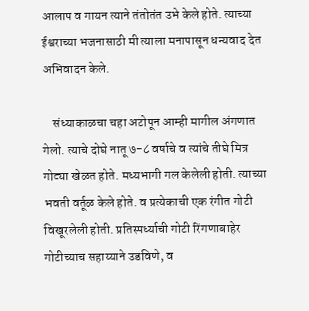आलाप व गायन त्याने तंतोतंत उभे केले होते. त्याच्या ईश्वराच्या भजनासाठी मी त्याला मनापासून धन्यवाद देत अभिवादन केले.

    संध्याकाळचा चहा अटोपून आम्ही मागील अंगणात गेलो. त्याचे दोघे नातू ७-८ वर्षाचे व त्यांचे तीघे मित्र गोट्या खेळत होते. मध्यभागी गल केलेली होती. त्याच्या भवती वर्तूळ केले होते. व प्रत्येकाची एक रंगीत गोटी विखूरलेली होती. प्रतिस्पर्ध्याची गोटी रिंगणाबाहेर गोटीच्याच सहाय्याने उडविणे, व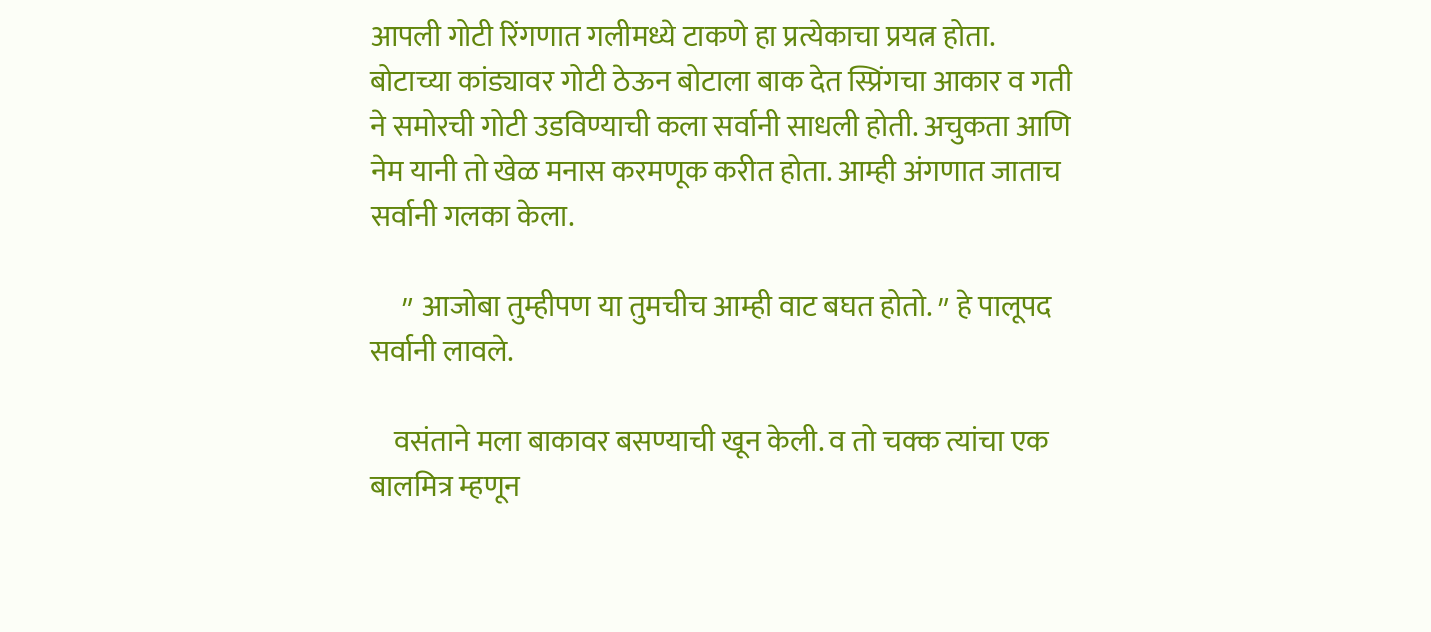आपली गोटी रिंगणात गलीमध्ये टाकणे हा प्रत्येकाचा प्रयत्न होता. बोटाच्या कांड्यावर गोटी ठेऊन बोटाला बाक देत स्प्रिंगचा आकार व गती ने समोरची गोटी उडविण्याची कला सर्वानी साधली होती. अचुकता आणि नेम यानी तो खेळ मनास करमणूक करीत होता. आम्ही अंगणात जाताच सर्वानी गलका केला.

    ״ आजोबा तुम्हीपण या तुमचीच आम्ही वाट बघत होतो. ״ हे पालूपद सर्वानी लावले.

    वसंताने मला बाकावर बसण्याची खून केली. व तो चक्क त्यांचा एक बालमित्र म्हणून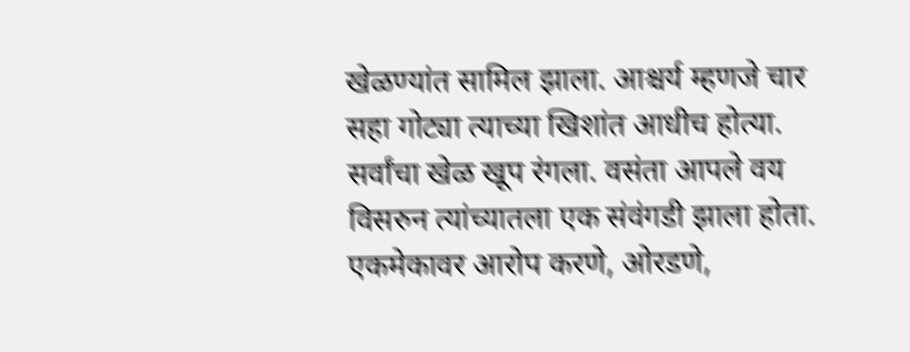खेळण्यांत सामिल झाला. आश्चर्य म्हणजे चार सहा गोट्या त्याच्या खिशांत आधीच होत्या. सर्वांचा खेळ खूप रंगला. वसंता आपले वय विसरुन त्यांच्यातला एक संवंगडी झाला होता. एकमेकावर आरोप करणे, ओरडणे,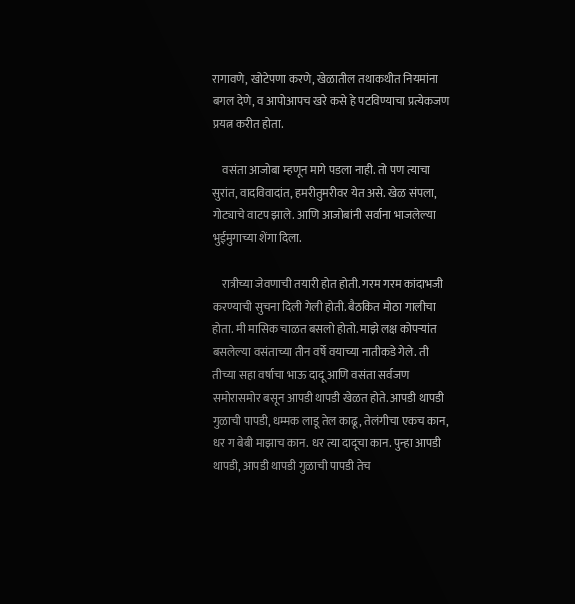रागावणे, खोटेपणा करणे, खेळातील तथाकथीत नियमांना बगल देणे, व आपोआपच खरे कसे हे पटविण्याचा प्रत्येकजण प्रयत्न करीत होता.

    वसंता आजोबा म्हणून मागे पडला नाही. तो पण त्याचा सुरांत, वादविवादांत, हमरीतुमरीवर येत असे. खेळ संपला, गोट्याचे वाटप झाले. आणि आजोबांनी सर्वाना भाजलेल्या भुईमुगाच्या शेंगा दिला.

    रात्रीच्या जेवणाची तयारी होत होती. गरम गरम कांदाभजी करण्याची सुचना दिली गेली होती. बैठकित मोठा गालीचा होता. मी मासिक चाळत बसलो होतो. माझे लक्ष कोपऱ्यांत बसलेल्या वसंताच्या तीन वर्षे वयाच्या नातीकडे गेले. ती तीच्या सहा वर्षाचा भाऊ दादू आणि वसंता सर्वजण समोरासमोर बसून आपडी थापडी खेळत होते. आपडी थापडी गुळाची पापडी, धम्मक लाडू तेल काढू, तेलंगीचा एकच कान, धर ग बेबी माझाच कान. धर त्या दादूचा कान. पुन्हा आपडी थापडी, आपडी थापडी गुळाची पापडी तेच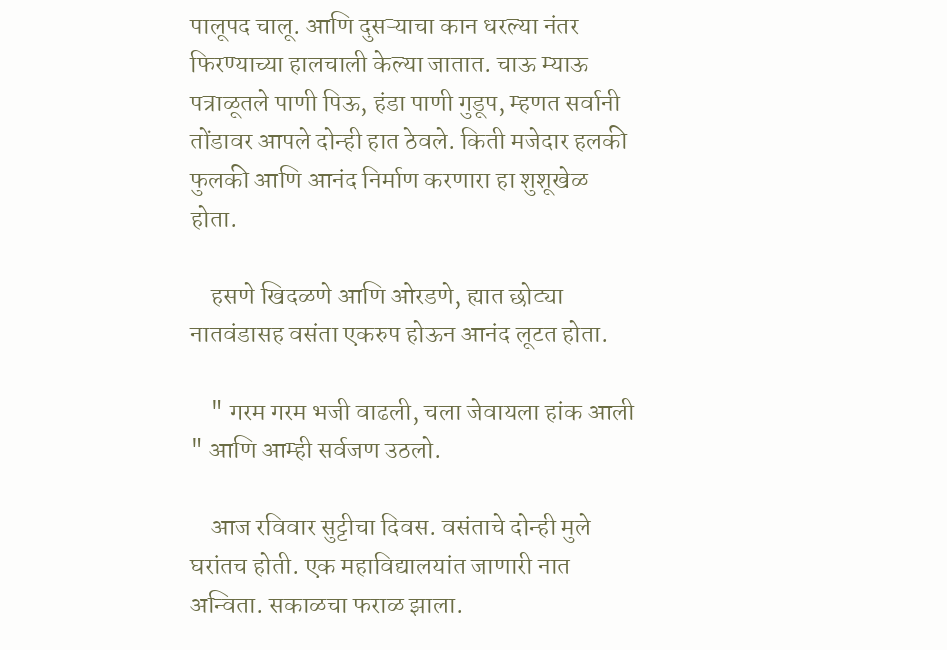पालूपद चालू. आणि दुसऱ्याचा कान धरल्या नंतर फिरण्याच्या हालचाली केल्या जातात. चाऊ म्याऊ पत्राळूतले पाणी पिऊ, हंडा पाणी गुडूप, म्हणत सर्वानी तोंडावर आपले दोन्ही हात ठेवले. किती मजेदार हलकी फुलकी आणि आनंद निर्माण करणारा हा शुशूखेळ होता.

    हसणे खिदळणे आणि ओरडणे, ह्यात छोट्या नातवंडासह वसंता एकरुप होऊन आनंद लूटत होता.

    " गरम गरम भजी वाढली, चला जेवायला हांक आली " आणि आम्ही सर्वजण उठलो.

    आज रविवार सुट्टीचा दिवस. वसंताचे दोन्ही मुले घरांतच होती. एक महाविद्यालयांत जाणारी नात अन्विता. सकाळचा फराळ झाला.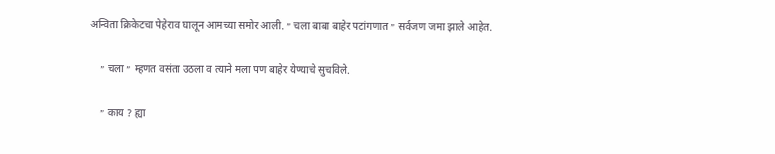अन्विता क्रिकेटचा पेहेराव घालून आमच्या समोर आली. ״ चला बाबा बाहेर पटांगणात ״ सर्वजण जमा झाले आहेत.

    ״ चला ״ म्हणत वसंता उठला व त्याने मला पण बाहेर येण्याचे सुचविले.

    ״ काय ? ह्या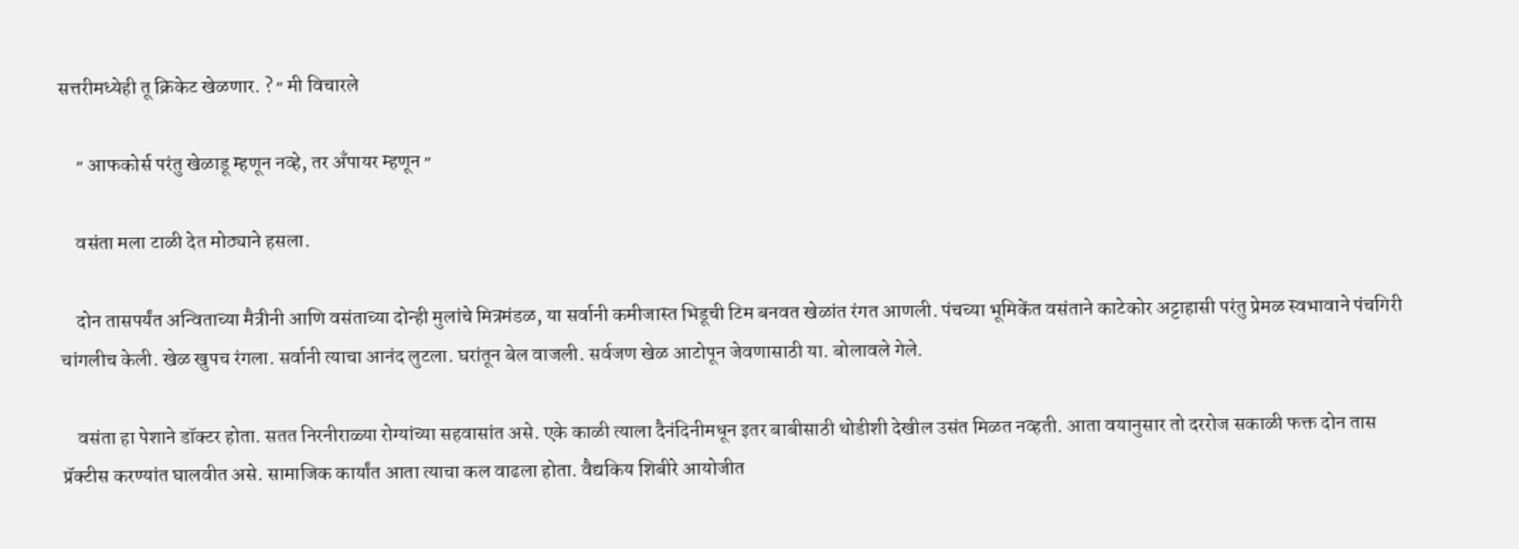सत्तरीमध्येही तू क्रिकेट खेळणार. ? ״ मी विचारले

    ״ आफकोर्स परंतु खेळाडू म्हणून नव्हे, तर अँपायर म्हणून ״

    वसंता मला टाळी देत मोठ्याने हसला.

    दोन तासपर्यंत अन्विताच्या मैत्रीनी आणि वसंताच्या दोन्ही मुलांचे मित्रमंडळ, या सर्वानी कमीजास्त भिडूची टिम बनवत खेळांत रंगत आणली. पंचच्या भूमिकेंत वसंताने काटेकोर अट्टाहासी परंतु प्रेमळ स्वभावाने पंचगिरी चांगलीच केली. खेळ खुपच रंगला. सर्वानी त्याचा आनंद लुटला. घरांतून बेल वाजली. सर्वजण खेळ आटोपून जेवणासाठी या. बोलावले गेले.

    वसंता हा पेशाने डॉक्टर होता. सतत निरनीराळ्या रोग्यांच्या सहवासांत असे. एके काळी त्याला दैनंदिनीमधून इतर बाबीसाठी थोडीशी देखील उसंत मिळत नव्हती. आता वयानुसार तो दररोज सकाळी फक्त दोन तास प्रॅक्टीस करण्यांत घालवीत असे. सामाजिक कार्यांत आता त्याचा कल वाढला होता. वैद्यकिय शिबीरे आयोजीत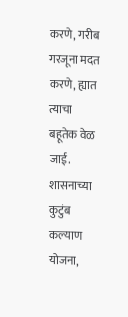करणे, गरीब गरजूना मदत करणे, ह्यात त्याचा बहूतेक वेळ जाई. शासनाच्या कुटुंब कल्याण योजना,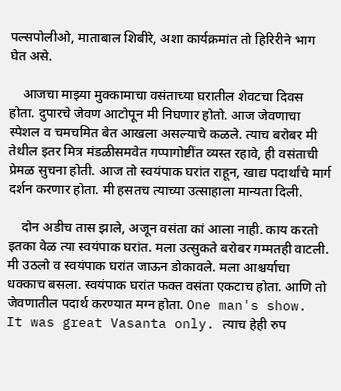पल्सपोलीओ, माताबाल शिबीरे, अशा कार्यक्रमांत तो हिरिरीने भाग घेत असे.

    आजचा माझ्या मुक्कामाचा वसंताच्या घरातील शेवटचा दिवस होता. दुपारचे जेवण आटोपून मी निघणार होतो. आज जेवणाचा स्पेशल व चमचमित बेत आखला असल्याचे कळले. त्याच बरोबर मी तेथील इतर मित्र मंडळीसमवेत गप्पागोष्टींत व्यस्त रहावे, ही वसंताची प्रेमळ सुचना होती. आज तो स्वयंपाक घरांत राहून, खाद्य पदार्थांचे मार्ग दर्शन करणार होता. मी हसतच त्याच्या उत्साहाला मान्यता दिली.

    दोन अडीच तास झाले, अजून वसंता कां आला नाही. काय करतो इतका वेळ त्या स्वयंपाक घरांत. मला उत्सुकते बरोबर गम्मतही वाटली. मी उठलो व स्वयंपाक घरांत जाऊन डोकावले. मला आश्चर्याचा धक्काच बसला. स्वयंपाक घरांत फक्त वसंता एकटाच होता. आणि तो जेवणातील पदार्थ करण्यात मग्न होता. One man's show. It was great Vasanta only. त्याच हेही रुप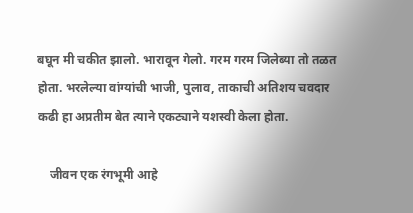बघून मी चकीत झालो. भारावून गेलो. गरम गरम जिलेब्या तो तळत होता. भरलेल्या वांग्यांची भाजी, पुलाव, ताकाची अतिशय चवदार कढी हा अप्रतीम बेत त्याने एकट्याने यशस्वी केला होता.

    जीवन एक रंगभूमी आहे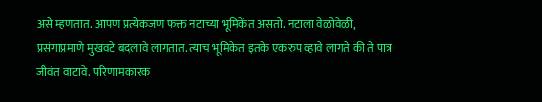असे म्हणतात. आपण प्रत्येकजण फक्त नटाच्या भूमिकेंत असतो. नटाला वेळोवेळी, प्रसंगाप्रमाणे मुखवटे बदलावे लागतात. त्याच भूमिकेत इतके एकरुप व्हावे लागते की ते पात्र जीवंत वाटावे. परिणामकारक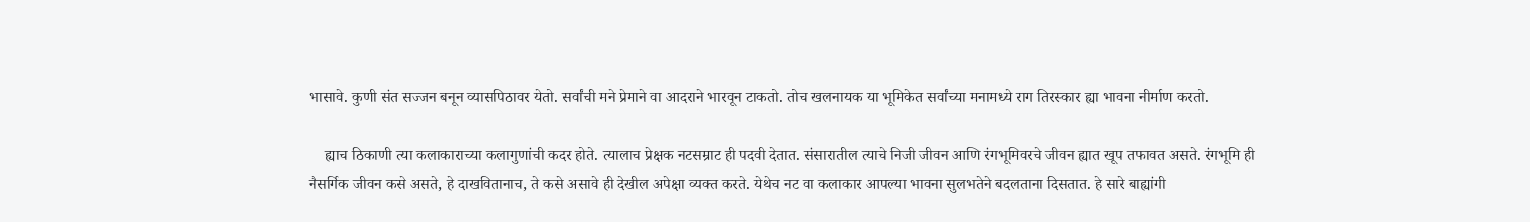भासावे. कुणी संत सज्जन बनून व्यासपिठावर येतो. सर्वांची मने प्रेमाने वा आदराने भारवून टाकतो. तोच खलनायक या भूमिकेत सर्वांच्या मनामध्ये राग तिरस्कार ह्या भावना नीर्माण करतो.

    ह्याच ठिकाणी त्या कलाकाराच्या कलागुणांची कदर होते. त्यालाच प्रेक्षक नटसम्राट ही पदवी देतात. संसारातील त्याचे निजी जीवन आणि रंगभूमिवरचे जीवन ह्यात खूप तफावत असते. रंगभूमि ही नैसर्गिक जीवन कसे असते, हे दाखवितानाच, ते कसे असावे ही देखील अपेक्षा व्यक्त करते. येथेच नट वा कलाकार आपल्या भावना सुलभतेने बदलताना दिसतात. हे सारे बाह्यांगी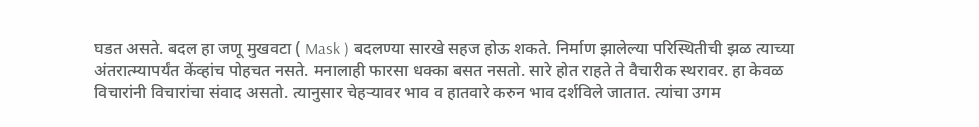घडत असते. बदल हा जणू मुखवटा ( Mask ) बदलण्या सारखे सहज होऊ शकते. निर्माण झालेल्या परिस्थितीची झळ त्याच्या अंतरात्म्यापर्यंत केंव्हांच पोहचत नसते. मनालाही फारसा धक्का बसत नसतो. सारे होत राहते ते वैचारीक स्थरावर. हा केवळ विचारांनी विचारांचा संवाद असतो. त्यानुसार चेहऱ्यावर भाव व हातवारे करुन भाव दर्शविले जातात. त्यांचा उगम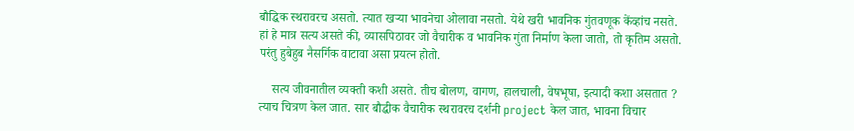बौद्धिक स्थरावरच असतो. त्यात खऱ्या भावनेचा ओलावा नसतो. येथे खरी भावनिक गुंतवणूक केंव्हांच नसते. हां हे मात्र सत्य असते की, व्यासपिठावर जो वैचारीक व भावनिक गुंता निर्माण केला जातो, तो कृतिम असतो. परंतु हुबेहुब नैसर्गिक वाटावा असा प्रयत्न होतो.

    सत्य जीवनातील व्यक्ती कशी असते. तीच बोलण, वागण, हालचाली, वेषभूषा, इत्यादी कशा असतात ? त्याच चित्रण केल जात. सार बौद्धीक वैचारीक स्थरावरच दर्शनी project केल जात, भावना विचार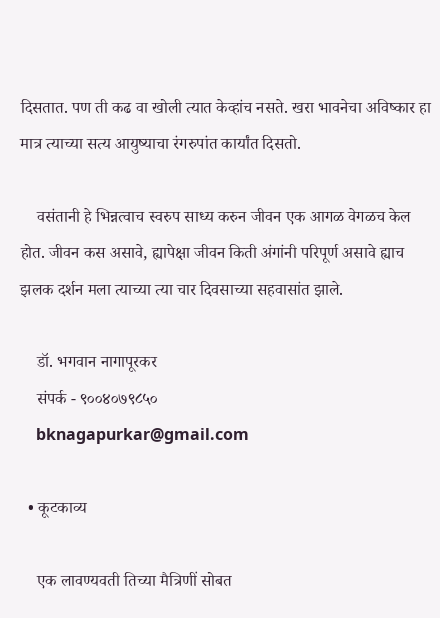दिसतात. पण ती कढ वा खोली त्यात केव्हांच नसते. खरा भावनेचा अविष्कार हा मात्र त्याच्या सत्य आयुष्याचा रंगरुपांत कार्यांत दिसतो.

    वसंतानी हे भिन्नत्वाच स्वरुप साध्य करुन जीवन एक आगळ वेगळच केल होत. जीवन कस असावे, ह्यापेक्षा जीवन किती अंगांनी परिपूर्ण असावे ह्याच झलक दर्शन मला त्याच्या त्या चार दिवसाच्या सहवासांत झाले.

    डॉ. भगवान नागापूरकर
    संपर्क - ९००४०७९८५०
    bknagapurkar@gmail.com

  • कूटकाव्य

    एक लावण्यवती तिच्या मैत्रिणीं सोबत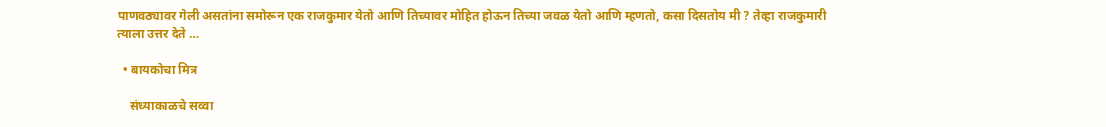पाणवठ्यावर गेली असतांना समोरून एक राजकुमार येतो आणि तिच्यावर मोहित होऊन तिच्या जवळ येतो आणि म्हणतो, कसा दिसतोय मी ? तेव्हा राजकुमारी त्याला उत्तर देते …

  • बायकोचा मित्र

    संध्याकाळचे सव्वा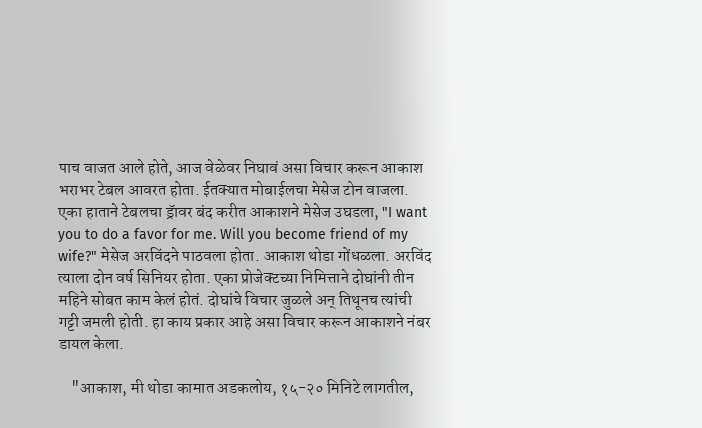पाच वाजत आले होते, आज वेळेवर निघावं असा विचार करून आकाश भराभर टेबल आवरत होता. ईतक्यात मोबाईलचा मेसेज टोन वाजला. एका हाताने टेबलचा ड्रॅावर बंद करीत आकाशने मेसेज उघडला, "I want you to do a favor for me. Will you become friend of my wife?" मेसेज अरविंदने पाठवला होता. आकाश थोडा गोंधळला. अरविंद त्याला दोन वर्ष सिनियर होता. एका प्रोजेक्टच्या निमित्ताने दोघांनी तीन महिने सोबत काम केलं होतं. दोघांचे विचार जुळले अन् तिथूनच त्यांची गट्टी जमली होती. हा काय प्रकार आहे असा विचार करून आकाशने नंबर डायल केला.

    "आकाश, मी थोडा कामात अडकलोय, १५-२० मिनिटे लागतील,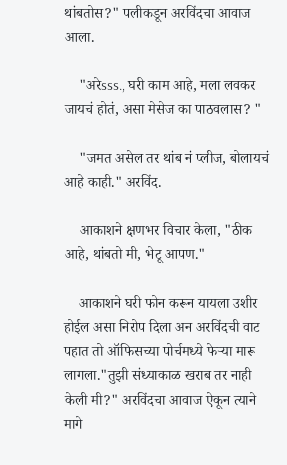थांबतोस?" पलीकडून अरविंदचा आवाज आला.

    "अरेsss., घरी काम आहे, मला लवकर जायचं होतं, असा मेसेज का पाठवलास? "

    "जमत असेल तर थांब नं प्लीज, बोलायचं आहे काही." अरविंद.

    आकाशने क्षणभर विचार केला, "ठीक आहे, थांबतो मी, भेटू आपण."

    आकाशने घरी फोन करून यायला उशीर होईल असा निरोप दिला अन अरविंदची वाट पहात तो ऑफिसच्या पोर्चमध्ये फेऱ्या मारू लागला."तुझी संध्याकाळ खराब तर नाही केली मी?" अरविंदचा आवाज ऐकून त्याने मागे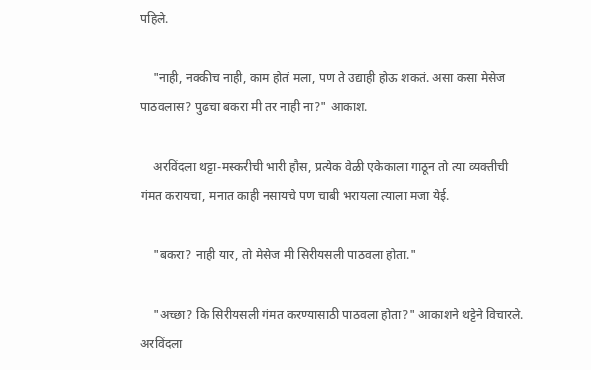पहिले.

    "नाही, नक्कीच नाही, काम होतं मला, पण ते उद्याही होऊ शकतं. असा कसा मेसेज पाठवलास? पुढचा बकरा मी तर नाही ना?" आकाश.

    अरविंदला थट्टा-मस्करीची भारी हौस, प्रत्येक वेळी एकेकाला गाठून तो त्या व्यक्तीची गंमत करायचा, मनात काही नसायचे पण चाबी भरायला त्याला मजा येई.

    "बकरा? नाही यार, तो मेसेज मी सिरीयसली पाठवला होता."

    "अच्छा? कि सिरीयसली गंमत करण्यासाठी पाठवला होता?" आकाशने थट्टेने विचारले. अरविंदला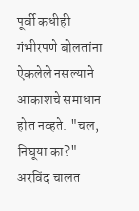पूर्वी कधीही गंभीरपणे बोलतांना ऐकलेले नसल्याने आकाशचे समाधान होत नव्हते. "चल, निघूया का?" अरविंद चालत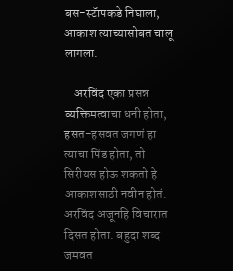बस-स्टॅापकडे निघाला, आकाश त्याच्यासोबत चालू लागला.

    अरविंद एका प्रसन्न व्यक्तिमत्वाचा धनी होता, हसत-हसवत जगणं हा त्याचा पिंड होता, तो सिरीयस होऊ शकतो हे आकाशसाठी नवीन होतं. अरविंद अजूनहि विचारात दिसत होता. बहुदा शब्द जमवत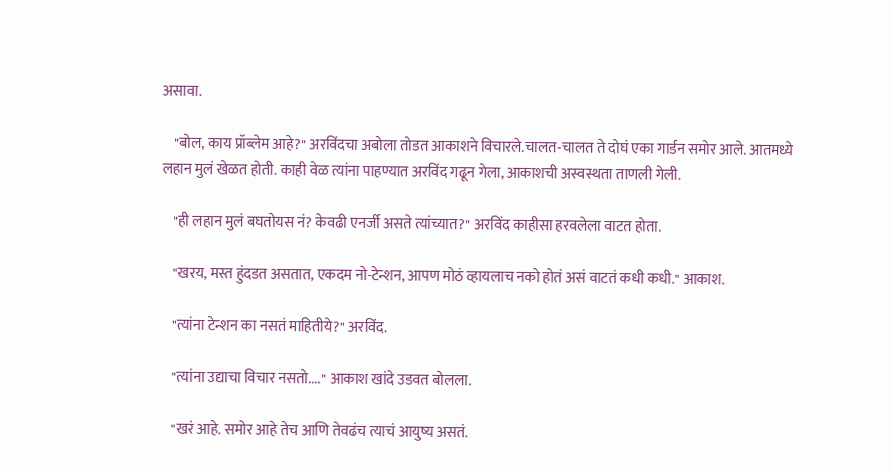असावा.

    "बोल, काय प्रॉब्लेम आहे?" अरविंदचा अबोला तोडत आकाशने विचारले.चालत-चालत ते दोघं एका गार्डन समोर आले. आतमध्ये लहान मुलं खेळत होती. काही वेळ त्यांना पाहण्यात अरविंद गढून गेला, आकाशची अस्वस्थता ताणली गेली.

    "ही लहान मुलं बघतोयस नं? केवढी एनर्जी असते त्यांच्यात?" अरविंद काहीसा हरवलेला वाटत होता.

    "खरय, मस्त हुंदडत असतात, एकदम नो-टेन्शन, आपण मोठं व्हायलाच नको होतं असं वाटतं कधी कधी." आकाश.

    "त्यांना टेन्शन का नसतं माहितीये?" अरविंद.

    "त्यांना उद्याचा विचार नसतो...." आकाश खांदे उडवत बोलला.

    "खरं आहे. समोर आहे तेच आणि तेवढंच त्याचं आयुष्य असतं.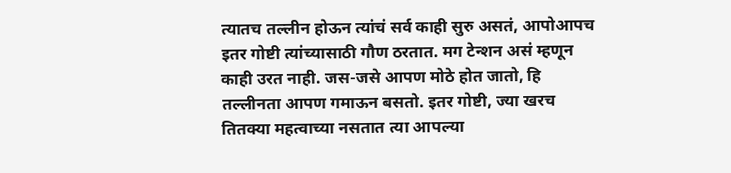त्यातच तल्लीन होऊन त्यांचं सर्व काही सुरु असतं, आपोआपच इतर गोष्टी त्यांच्यासाठी गौण ठरतात. मग टेन्शन असं म्हणून काही उरत नाही. जस-जसे आपण मोठे होत जातो, हि तल्लीनता आपण गमाऊन बसतो. इतर गोष्टी, ज्या खरच तितक्या महत्वाच्या नसतात त्या आपल्या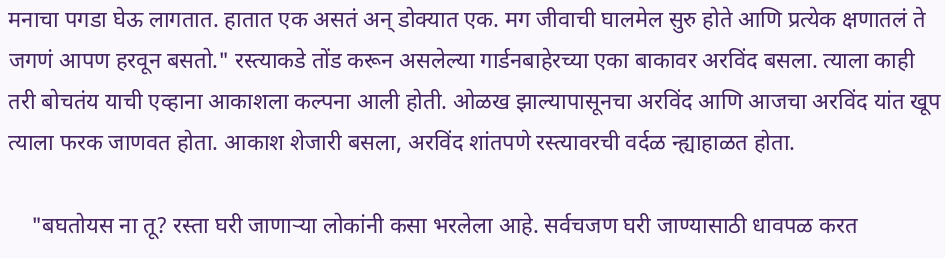मनाचा पगडा घेऊ लागतात. हातात एक असतं अन् डोक्यात एक. मग जीवाची घालमेल सुरु होते आणि प्रत्येक क्षणातलं ते जगणं आपण हरवून बसतो." रस्त्याकडे तोंड करून असलेल्या गार्डनबाहेरच्या एका बाकावर अरविंद बसला. त्याला काही तरी बोचतंय याची एव्हाना आकाशला कल्पना आली होती. ओळख झाल्यापासूनचा अरविंद आणि आजचा अरविंद यांत खूप त्याला फरक जाणवत होता. आकाश शेजारी बसला, अरविंद शांतपणे रस्त्यावरची वर्दळ न्ह्याहाळत होता.

    "बघतोयस ना तू? रस्ता घरी जाणाऱ्या लोकांनी कसा भरलेला आहे. सर्वचजण घरी जाण्यासाठी धावपळ करत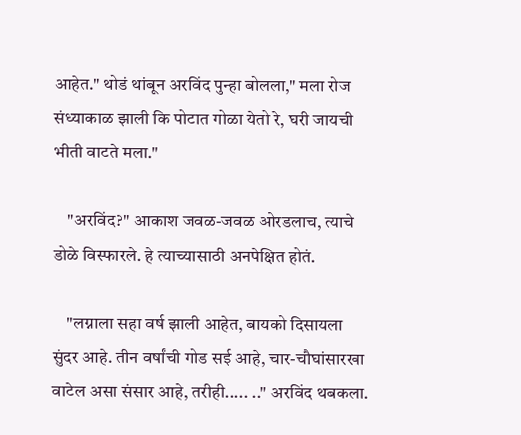आहेत." थोडं थांबून अरविंद पुन्हा बोलला," मला रोज संध्याकाळ झाली कि पोटात गोळा येतो रे, घरी जायची भीती वाटते मला."

    "अरविंद?" आकाश जवळ-जवळ ओरडलाच, त्याचे डोळे विस्फारले. हे त्याच्यासाठी अनपेक्षित होतं.

    "लग्नाला सहा वर्ष झाली आहेत, बायको दिसायला सुंदर आहे. तीन वर्षांची गोड सई आहे, चार-चौघांसारखा वाटेल असा संसार आहे, तरीही..... .." अरविंद थबकला.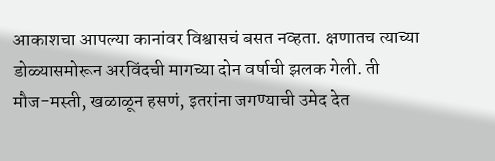आकाशचा आपल्या कानांवर विश्वासचं बसत नव्हता. क्षणातच त्याच्या डोळ्यासमोरून अरविंदची मागच्या दोन वर्षाची झलक गेली. ती मौज-मस्ती, खळाळून हसणं, इतरांना जगण्याची उमेद देत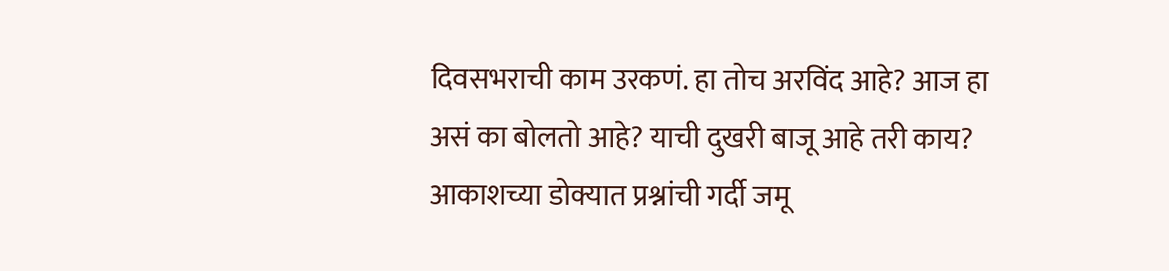दिवसभराची काम उरकणं. हा तोच अरविंद आहे? आज हा असं का बोलतो आहे? याची दुखरी बाजू आहे तरी काय? आकाशच्या डोक्यात प्रश्नांची गर्दी जमू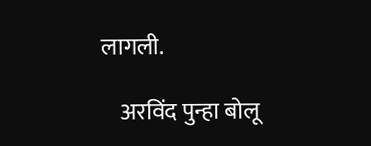लागली.

    अरविंद पुन्हा बोलू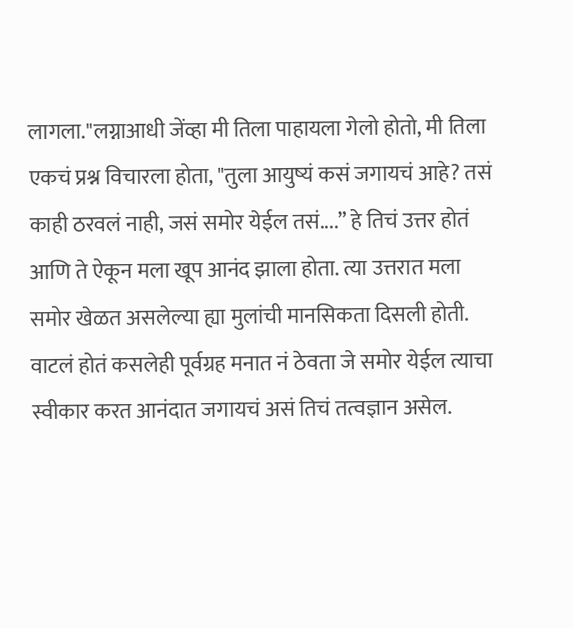लागला."लग्नाआधी जेंव्हा मी तिला पाहायला गेलो होतो, मी तिला एकचं प्रश्न विचारला होता, "तुला आयुष्यं कसं जगायचं आहे? तसं काही ठरवलं नाही, जसं समोर येईल तसं....” हे तिचं उत्तर होतं आणि ते ऐकून मला खूप आनंद झाला होता. त्या उत्तरात मला समोर खेळत असलेल्या ह्या मुलांची मानसिकता दिसली होती. वाटलं होतं कसलेही पूर्वग्रह मनात नं ठेवता जे समोर येईल त्याचा स्वीकार करत आनंदात जगायचं असं तिचं तत्वज्ञान असेल.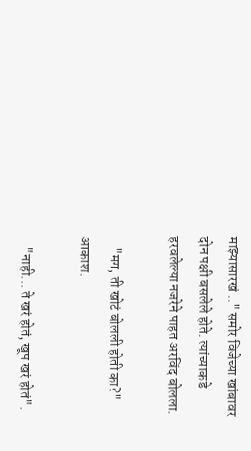माझ्यासारखं .." समोर विजेच्या खांबावर दोन पक्षी बसलेले होते. त्यांच्याकडे हरवलेल्या नजरेने पाहत अरविंद बोलला.

    "मग, ती खोटं बोलली होती का?" आकाश.

    "नाही... ते खरं होतं, खूप खरं होतं".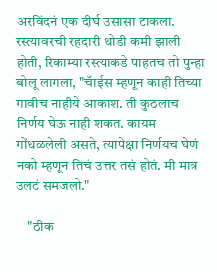अरविंदनं एक दीर्घ उसासा टाकला. रस्त्यावरची रहदारी थोडी कमी झाली होती, रिकाम्या रस्त्याकडे पाहतच तो पुन्हा बोलू लागला, "चॅाईस म्हणून काही तिच्या गावीच नाहीये आकाश. ती कुठलाच निर्णय घेऊ नाही शकत. कायम गोंधळलेली असते, त्यापेक्षा निर्णयच घेणं नको म्हणून तिचं उत्तर तसं होतं. मी मात्र उलटं समजलो."

    "ठीक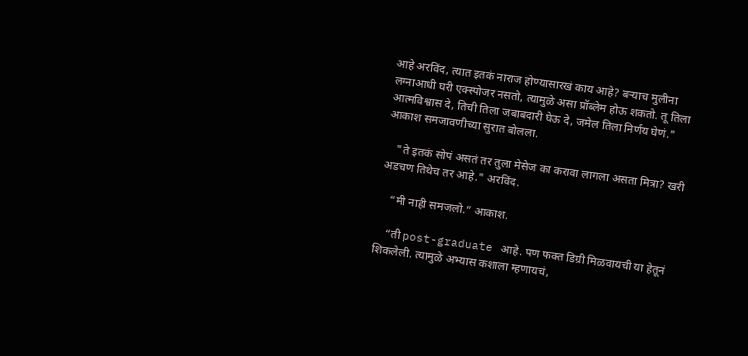आहे अरविंद, त्यात इतकं नाराज होण्यासारखं काय आहे? बऱ्याच मुलीना लग्नाआधी घरी एक्स्पोजर नसतो, त्यामुळे असा प्रॉब्लेम होऊ शकतो. तू तिला आत्मविश्वास दे, तिची तिला जबाबदारी घेऊ दे, जमेल तिला निर्णय घेणं." आकाश समजावणीच्या सुरात बोलला.

    "ते इतकं सोपं असतं तर तुला मेसेज का करावा लागला असता मित्रा? खरी अडचण तिथेच तर आहे." अरविंद.

    “मी नाही समजलो.” आकाश.

    “ती post-graduate आहे. पण फक्त डिग्री मिळवायची या हेतूनं शिकलेली. त्यामुळे अभ्यास कशाला म्हणायचं,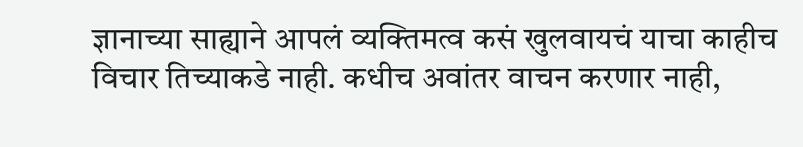ज्ञानाच्या साह्याने आपलं व्यक्तिमत्व कसं खुलवायचं याचा काहीच विचार तिच्याकडे नाही. कधीच अवांतर वाचन करणार नाही,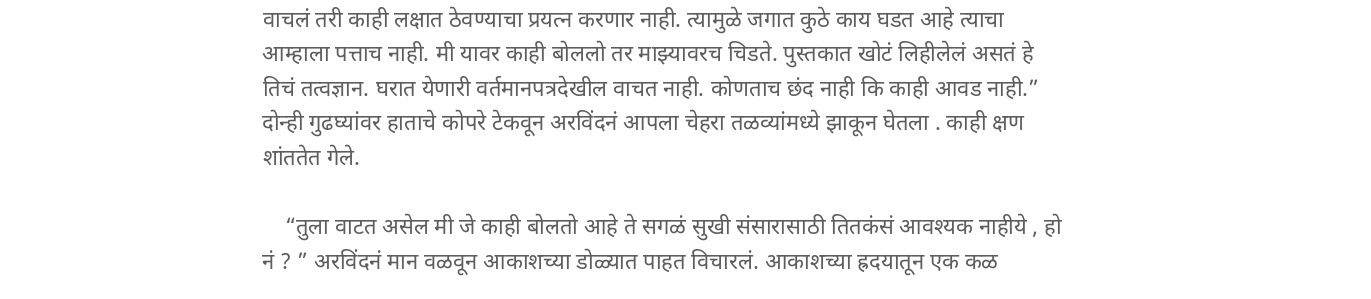वाचलं तरी काही लक्षात ठेवण्याचा प्रयत्न करणार नाही. त्यामुळे जगात कुठे काय घडत आहे त्याचा आम्हाला पत्ताच नाही. मी यावर काही बोललो तर माझ्यावरच चिडते. पुस्तकात खोटं लिहीलेलं असतं हे तिचं तत्वज्ञान. घरात येणारी वर्तमानपत्रदेखील वाचत नाही. कोणताच छंद नाही कि काही आवड नाही.” दोन्ही गुढघ्यांवर हाताचे कोपरे टेकवून अरविंदनं आपला चेहरा तळव्यांमध्ये झाकून घेतला . काही क्षण शांततेत गेले.

    “तुला वाटत असेल मी जे काही बोलतो आहे ते सगळं सुखी संसारासाठी तितकंसं आवश्यक नाहीये , हो नं ? ” अरविंदनं मान वळवून आकाशच्या डोळ्यात पाहत विचारलं. आकाशच्या ह्रदयातून एक कळ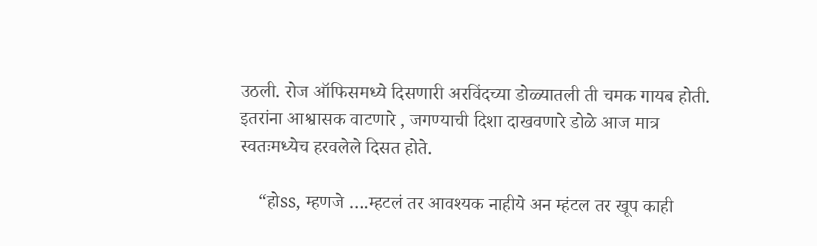उठली. रोज ऑफिसमध्ये दिसणारी अरविंदच्या डोळ्यातली ती चमक गायब होती. इतरांना आश्वासक वाटणारे , जगण्याची दिशा दाखवणारे डोळे आज मात्र स्वतःमध्येच हरवलेले दिसत होते.

    “होss, म्हणजे ….म्हटलं तर आवश्यक नाहीये अन म्हंटल तर खूप काही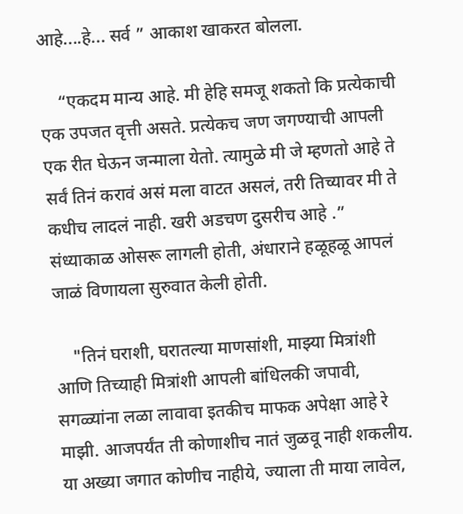आहे....हे... सर्व ” आकाश खाकरत बोलला.

    “एकदम मान्य आहे. मी हेहि समजू शकतो कि प्रत्येकाची एक उपजत वृत्ती असते. प्रत्येकच जण जगण्याची आपली एक रीत घेऊन जन्माला येतो. त्यामुळे मी जे म्हणतो आहे ते सर्वं तिनं करावं असं मला वाटत असलं, तरी तिच्यावर मी ते कधीच लादलं नाही. खरी अडचण दुसरीच आहे .” संध्याकाळ ओसरू लागली होती, अंधाराने हळूहळू आपलं जाळं विणायला सुरुवात केली होती.

    "तिनं घराशी, घरातल्या माणसांशी, माझ्या मित्रांशी आणि तिच्याही मित्रांशी आपली बांधिलकी जपावी, सगळ्यांना लळा लावावा इतकीच माफक अपेक्षा आहे रे माझी. आजपर्यंत ती कोणाशीच नातं जुळवू नाही शकलीय. या अख्या जगात कोणीच नाहीये, ज्याला ती माया लावेल,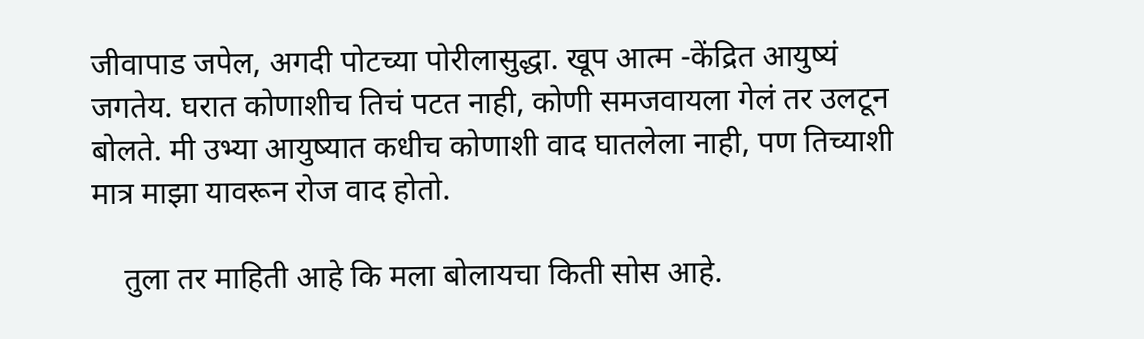जीवापाड जपेल, अगदी पोटच्या पोरीलासुद्धा. खूप आत्म -केंद्रित आयुष्यं जगतेय. घरात कोणाशीच तिचं पटत नाही, कोणी समजवायला गेलं तर उलटून बोलते. मी उभ्या आयुष्यात कधीच कोणाशी वाद घातलेला नाही, पण तिच्याशी मात्र माझा यावरून रोज वाद होतो.

    तुला तर माहिती आहे कि मला बोलायचा किती सोस आहे.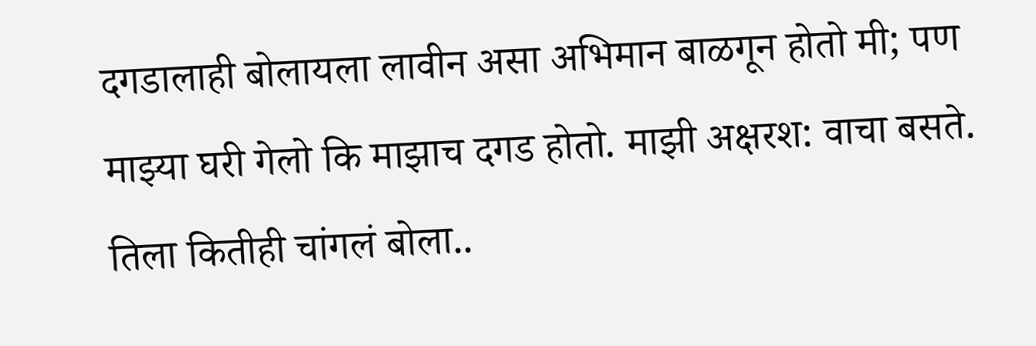दगडालाही बोलायला लावीन असा अभिमान बाळगून होतो मी; पण माझ्या घरी गेलो कि माझाच दगड होतो. माझी अक्षरश: वाचा बसते. तिला कितीही चांगलं बोला..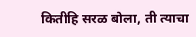कितीहि सरळ बोला, ती त्याचा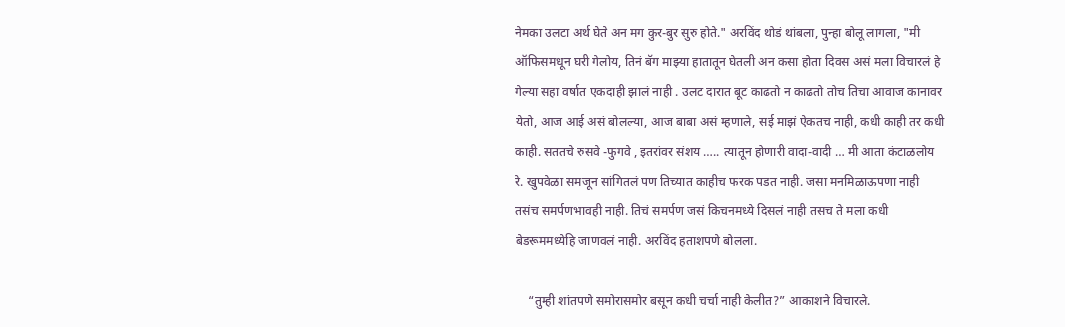नेमका उलटा अर्थ घेते अन मग कुर-बुर सुरु होते." अरविंद थोडं थांबला, पुन्हा बोलू लागला, "मी ऑफिसमधून घरी गेलोय, तिनं बॅग माझ्या हातातून घेतली अन कसा होता दिवस असं मला विचारलं हे गेल्या सहा वर्षात एकदाही झालं नाही . उलट दारात बूट काढतो न काढतो तोच तिचा आवाज कानावर येतो, आज आई असं बोलल्या, आज बाबा असं म्हणाले, सई माझं ऐकतच नाही, कधी काही तर कधी काही. सततचे रुसवे -फुगवे , इतरांवर संशय ….. त्यातून होणारी वादा-वादी … मी आता कंटाळलोय रे. खुपवेळा समजून सांगितलं पण तिच्यात काहीच फरक पडत नाही. जसा मनमिळाऊपणा नाही तसंच समर्पणभावही नाही. तिचं समर्पण जसं किचनमध्ये दिसलं नाही तसच ते मला कधी बेडरूममध्येहि जाणवलं नाही. अरविंद हताशपणे बोलला.

    “तुम्ही शांतपणे समोरासमोर बसून कधी चर्चा नाही केलीत?” आकाशने विचारले.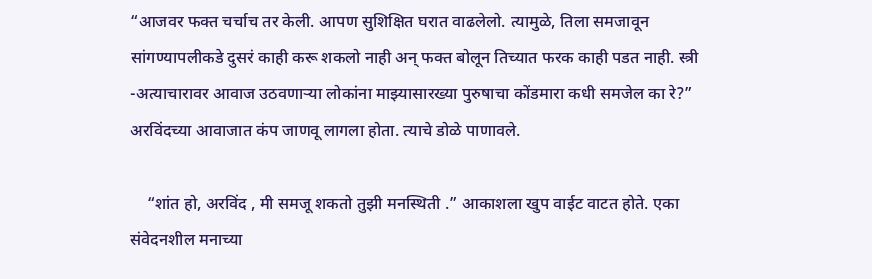“आजवर फक्त चर्चाच तर केली. आपण सुशिक्षित घरात वाढलेलो. त्यामुळे, तिला समजावून सांगण्यापलीकडे दुसरं काही करू शकलो नाही अन् फक्त बोलून तिच्यात फरक काही पडत नाही. स्त्री -अत्याचारावर आवाज उठवणाऱ्या लोकांना माझ्यासारख्या पुरुषाचा कोंडमारा कधी समजेल का रे?” अरविंदच्या आवाजात कंप जाणवू लागला होता. त्याचे डोळे पाणावले.

    “शांत हो, अरविंद , मी समजू शकतो तुझी मनस्थिती .” आकाशला खुप वाईट वाटत होते. एका संवेदनशील मनाच्या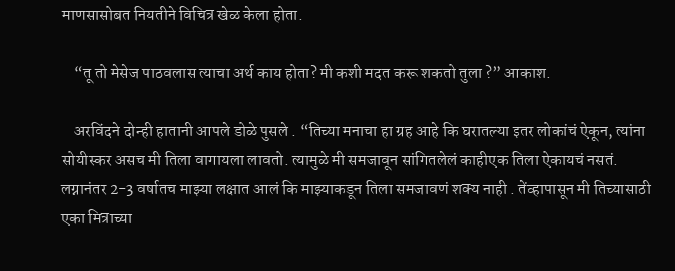माणसासोबत नियतीने विचित्र खेळ केला होता.

    “तू तो मेसेज पाठवलास त्याचा अर्थ काय होता? मी कशी मदत करू शकतो तुला ?” आकाश.

    अरविंदने दोन्ही हातानी आपले डोळे पुसले . “तिच्या मनाचा हा ग्रह आहे कि घरातल्या इतर लोकांचं ऐकून, त्यांना सोयीस्कर असच मी तिला वागायला लावतो. त्यामुळे मी समजावून सांगितलेलं काहीएक तिला ऐकायचं नसतं. लग्नानंतर 2-3 वर्षातच माझ्या लक्षात आलं कि माझ्याकडून तिला समजावणं शक्य नाही . तेंव्हापासून मी तिच्यासाठी एका मित्राच्या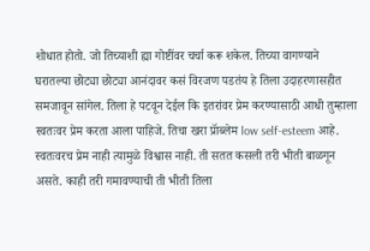शोधात होतो. जो तिच्याशी ह्या गोष्टींवर चर्चा करू शकेल. तिच्या वागण्याने घरातल्या छोट्या छोट्या आनंदावर कसं विरजण पडतंय हे तिला उदाहरणासहीत समजावून सांगेल. तिला हे पटवून देईल कि इतरांवर प्रेम करण्यासाठी आधी तुम्हाला स्वतःवर प्रेम करता आला पाहिजे. तिचा खरा प्रॅाब्लेम low self-esteem आहे. स्वतःवरच प्रेम नाही त्यामुळे विश्वास नाही. ती सतत कसली तरी भीती बाळगून असते. काही तरी गमावण्याची ती भीती तिला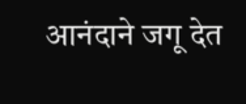आनंदाने जगू देत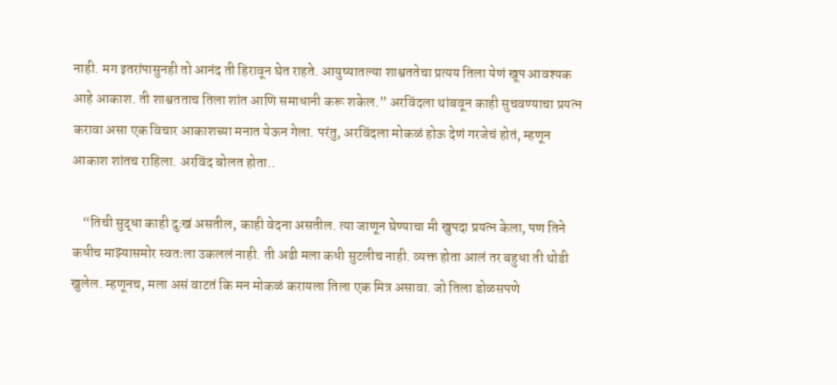नाही. मग इतरांपासुनही तो आनंद ती हिरावून घेत राहते. आयुष्यातल्या शाश्वततेचा प्रत्यय तिला येणं खूप आवश्यक आहे आकाश. ती शाश्वतताच तिला शांत आणि समाधानी करू शकेल.” अरविंदला थांबवून काही सुचवण्याचा प्रयत्न करावा असा एक विचार आकाशच्या मनात येऊन गेला. परंतु, अरविंदला मोकळं होऊ देणं गरजेचं होतं, म्हणून आकाश शांतच राहिला. अरविंद बोलत होता..

    “तिची सुद्धा काही दुःखं असतील, काही वेदना असतील. त्या जाणून घेण्याचा मी खुपदा प्रयत्न केला, पण तिने कधीच माझ्यासमोर स्वतःला उकललं नाही. ती अढी मला कधी सुटलीच नाही. व्यक्त होता आलं तर बहुधा ती थोडी खुलेल. म्हणूनच, मला असं वाटतं कि मन मोकळं करायला तिला एक मित्र असावा. जो तिला डोळसपणे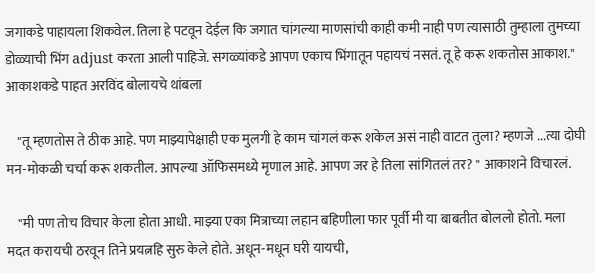जगाकडे पाहायला शिकवेल. तिला हे पटवून देईल कि जगात चांगल्या माणसांची काही कमी नाही पण त्यासाठी तुम्हाला तुमच्या डोळ्याची भिंग adjust करता आली पाहिजे. सगळ्यांकडे आपण एकाच भिंगातून पहायचं नसतं. तू हे करू शकतोस आकाश." आकाशकडे पाहत अरविंद बोलायचे थांबला

    "तू म्हणतोस ते ठीक आहे. पण माझ्यापेक्षाही एक मुलगी हे काम चांगलं करू शकेल असं नाही वाटत तुला? म्हणजे ...त्या दोघी मन-मोकळी चर्चा करू शकतील. आपल्या ऑफिसमध्ये मृणाल आहे. आपण जर हे तिला सांगितलं तर? " आकाशने विचारलं.

    "मी पण तोच विचार केला होता आधी. माझ्या एका मित्राच्या लहान बहिणीला फार पूर्वी मी या बाबतीत बोललो होतो. मला मदत करायची ठरवून तिने प्रयत्नहि सुरु केले होते. अधून-मधून घरी यायची,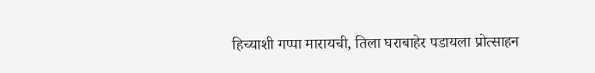हिच्याशी गप्पा मारायची, तिला घराबाहेर पडायला प्रोत्साहन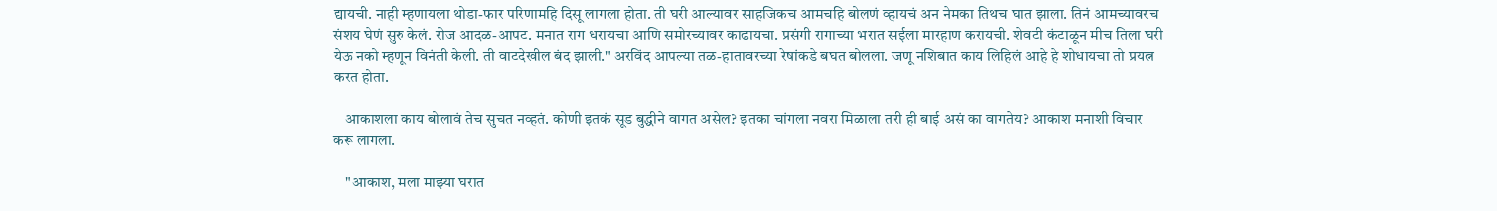द्यायची. नाही म्हणायला थोडा-फार परिणामहि दिसू लागला होता. ती घरी आल्यावर साहजिकच आमचहि बोलणं व्हायचं अन नेमका तिथच घात झाला. तिनं आमच्यावरच संशय घेणं सुरु केलं. रोज आदळ-आपट. मनात राग धरायचा आणि समोरच्यावर काढायचा. प्रसंगी रागाच्या भरात सईला मारहाण करायची. शेवटी कंटाळून मीच तिला घरी येऊ नको म्हणून विनंती केली. ती वाटदेखील बंद झाली." अरविंद आपल्या तळ-हातावरच्या रेषांकडे बघत बोलला. जणू नशिबात काय लिहिलं आहे हे शोधायचा तो प्रयत्न करत होता.

    आकाशला काय बोलावं तेच सुचत नव्हतं. कोणी इतकं सूड बुद्धीने वागत असेल? इतका चांगला नवरा मिळाला तरी ही बाई असं का वागतेय? आकाश मनाशी विचार करू लागला.

    "आकाश, मला माझ्या घरात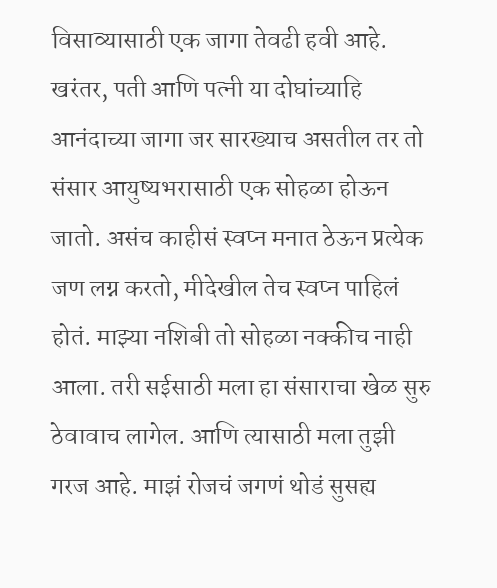विसाव्यासाठी एक जागा तेवढी हवी आहे. खरंतर, पती आणि पत्नी या दोघांच्याहि आनंदाच्या जागा जर सारख्याच असतील तर तो संसार आयुष्यभरासाठी एक सोहळा होऊन जातो. असंच काहीसं स्वप्न मनात ठेऊन प्रत्येक जण लग्न करतो, मीदेखील तेच स्वप्न पाहिलं होतं. माझ्या नशिबी तो सोहळा नक्कीच नाही आला. तरी सईसाठी मला हा संसाराचा खेळ सुरु ठेवावाच लागेल. आणि त्यासाठी मला तुझी गरज आहे. माझं रोजचं जगणं थोडं सुसह्य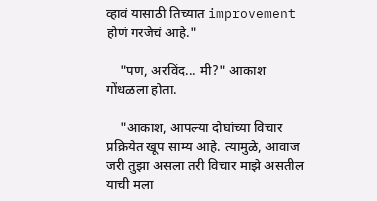व्हावं यासाठी तिच्यात improvement होणं गरजेचं आहे."

    "पण, अरविंद... मी?" आकाश गोंधळला होता.

    "आकाश, आपल्या दोघांच्या विचार प्रक्रियेत खूप साम्य आहे. त्यामुळे, आवाज जरी तुझा असला तरी विचार माझे असतील याची मला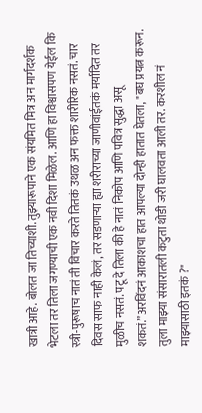खात्री आहे. बोलत जा तिच्याशी. तुझ्यारूपाने एक संयमित मित्र अन मार्गदर्शक भेटला तर तिला जगण्याची एक नवी दिशा मिळेल. आणि हा विश्वासपण येईल कि स्त्री-पुरूषाच नातं ती विचार करते तितकं उथळ अन फक्त शारीरिक नसतं. चार दिवस साफ नाही केलं, तर सडणाऱ्या ह्या शरीराच्या जाणीवांईतकं मर्यादित तर मुळीच नसतं. पटू दे तिला की हे नातं निकोप आणि पवित्र सुद्धा असू शकतं.”अरविंदनं आकाशचा हात आपल्या दोन्ही हातात घेतला, "बघ प्रयत्न करून. तुला माझ्या संसारातली कटुता थोडी जरी घालवता आली तर. करशील नं माझ्यासाठी इतकं ?"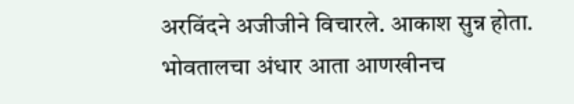अरविंदने अजीजीने विचारले. आकाश सुन्न होता. भोवतालचा अंधार आता आणखीनच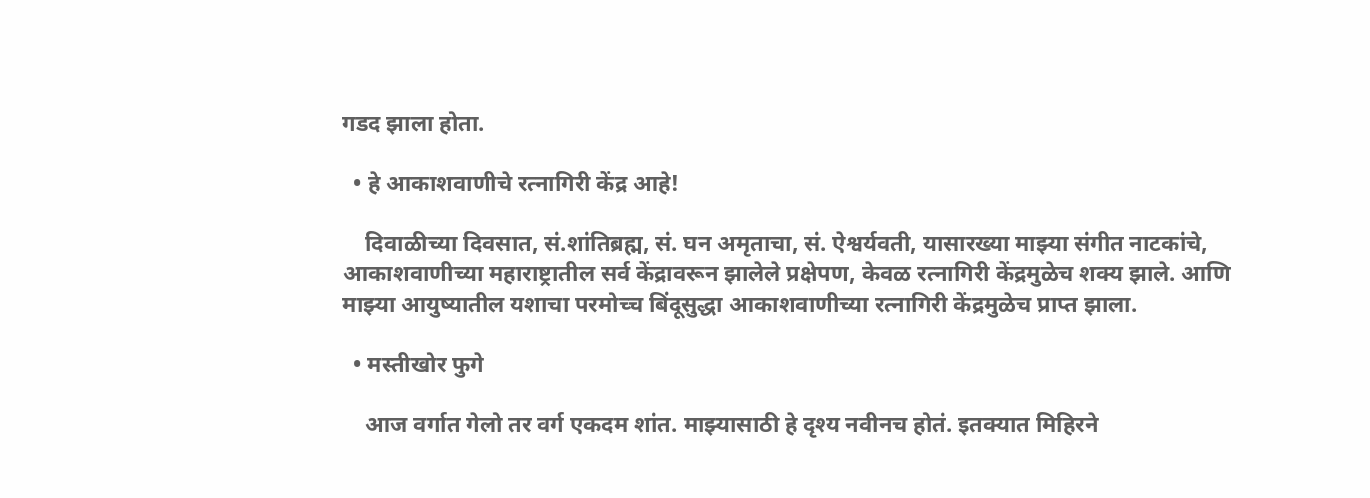गडद झाला होता.

  • हे आकाशवाणीचे रत्नागिरी केंद्र आहे!

    दिवाळीच्या दिवसात, सं.शांतिब्रह्म, सं. घन अमृताचा, सं. ऐश्वर्यवती, यासारख्या माझ्या संगीत नाटकांचे, आकाशवाणीच्या महाराष्ट्रातील सर्व केंद्रावरून झालेले प्रक्षेपण, केवळ रत्नागिरी केंद्रमुळेच शक्य झाले. आणि माझ्या आयुष्यातील यशाचा परमोच्च बिंदूसुद्धा आकाशवाणीच्या रत्नागिरी केंद्रमुळेच प्राप्त झाला.

  • मस्तीखोर फुगे

    आज वर्गात गेलो तर वर्ग एकदम शांत. माझ्यासाठी हे दृश्य नवीनच होतं. इतक्यात मिहिरने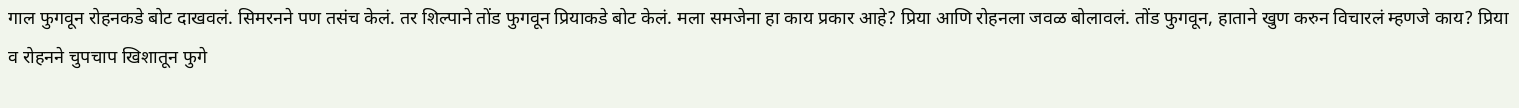गाल फुगवून रोहनकडे बोट दाखवलं. सिमरनने पण तसंच केलं. तर शिल्पाने तोंड फुगवून प्रियाकडे बोट केलं. मला समजेना हा काय प्रकार आहे? प्रिया आणि रोहनला जवळ बोलावलं. तोंड फुगवून, हाताने खुण करुन विचारलं म्हणजे काय? प्रिया व रोहनने चुपचाप खिशातून फुगे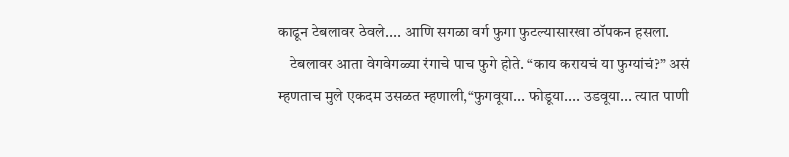काढून टेबलावर ठेवले.... आणि सगळा वर्ग फुगा फुटल्यासारखा ठॉपकन हसला.
    टेबलावर आता वेगवेगळ्या रंगाचे पाच फुगे होते. “काय करायचं या फुग्यांचं?” असं म्हणताच मुले एकदम उसळत म्हणाली,“फुगवूया... फोडूया.... उडवूया... त्यात पाणी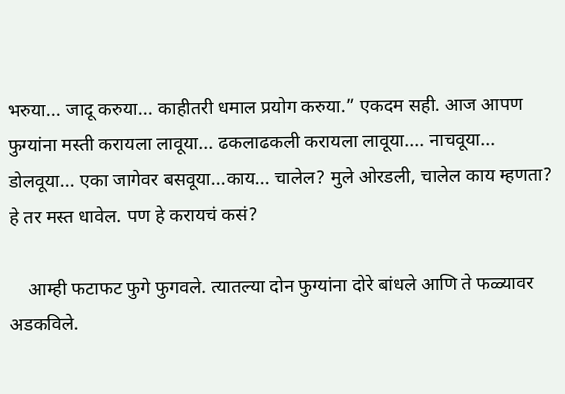भरुया... जादू करुया... काहीतरी धमाल प्रयोग करुया.” एकदम सही. आज आपण फुग्यांना मस्ती करायला लावूया... ढकलाढकली करायला लावूया.... नाचवूया... डोलवूया... एका जागेवर बसवूया...काय... चालेल? मुले ओरडली, चालेल काय म्हणता? हे तर मस्त धावेल. पण हे करायचं कसं?

    आम्ही फटाफट फुगे फुगवले. त्यातल्या दोन फुग्यांना दोरे बांधले आणि ते फळ्यावर अडकविले.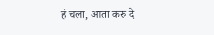हं चला, आता करु दे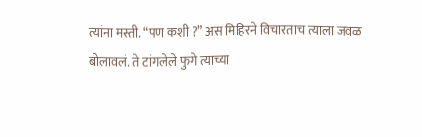त्यांना मस्ती. “पण कशी ?” अस मिहिरने विचारताच त्याला जवळ बोलावलं. ते टांगलेले फुगे त्याच्या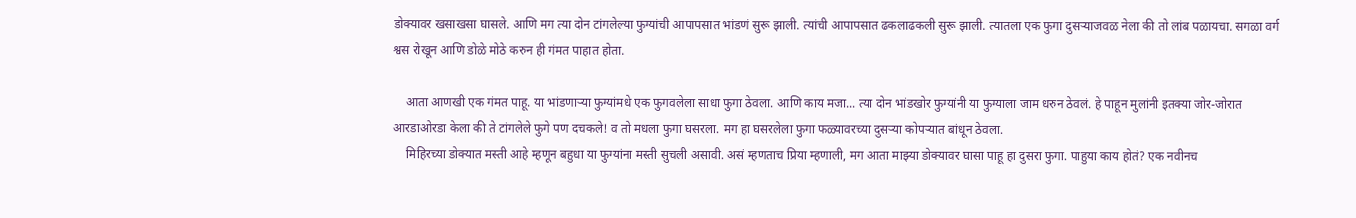डोक्यावर खसाखसा घासले. आणि मग त्या दोन टांगलेल्या फुग्यांची आपापसात भांडणं सुरू झाली. त्यांची आपापसात ढकलाढकली सुरू झाली. त्यातला एक फुगा दुसऱ्याजवळ नेला की तो लांब पळायचा. सगळा वर्ग श्वस रोखून आणि डोळे मोठे करुन ही गंमत पाहात होता.

    आता आणखी एक गंमत पाहू. या भांडणाऱ्या फुग्यांमधे एक फुगवलेला साधा फुगा ठेवला. आणि काय मजा... त्या दोन भांडखोर फुग्यांनी या फुग्याला जाम धरुन ठेवलं. हे पाहून मुलांनी इतक्या जोर-जोरात आरडाओरडा केला की ते टांगलेले फुगे पण दचकले! व तो मधला फुगा घसरला. मग हा घसरलेला फुगा फळ्यावरच्या दुसऱ्या कोपऱ्यात बांधून ठेवला.
    मिहिरच्या डोक्यात मस्ती आहे म्हणून बहुधा या फुग्यांना मस्ती सुचली असावी. असं म्हणताच प्रिया म्हणाली, मग आता माझ्या डोक्यावर घासा पाहू हा दुसरा फुगा. पाहुया काय होतं? एक नवीनच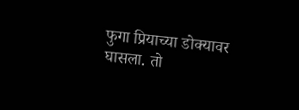फुगा प्रियाच्या डोक्यावर घासला. तो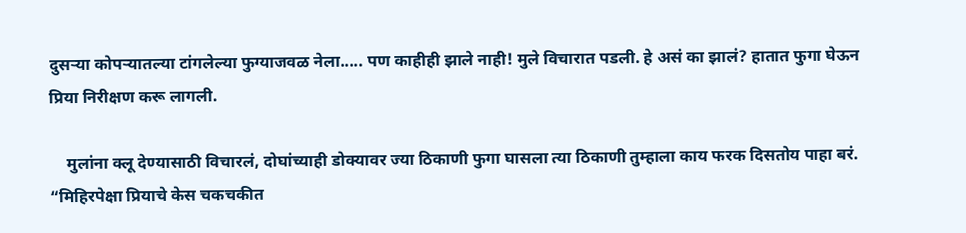दुसऱ्या कोपऱ्यातल्या टांगलेल्या फुग्याजवळ नेला..... पण काहीही झाले नाही! मुले विचारात पडली. हे असं का झालं? हातात फुगा घेऊन प्रिया निरीक्षण करू लागली.

    मुलांना क्लू देण्यासाठी विचारलं, दोघांच्याही डोक्यावर ज्या ठिकाणी फुगा घासला त्या ठिकाणी तुम्हाला काय फरक दिसतोय पाहा बरं. “मिहिरपेक्षा प्रियाचे केस चकचकीत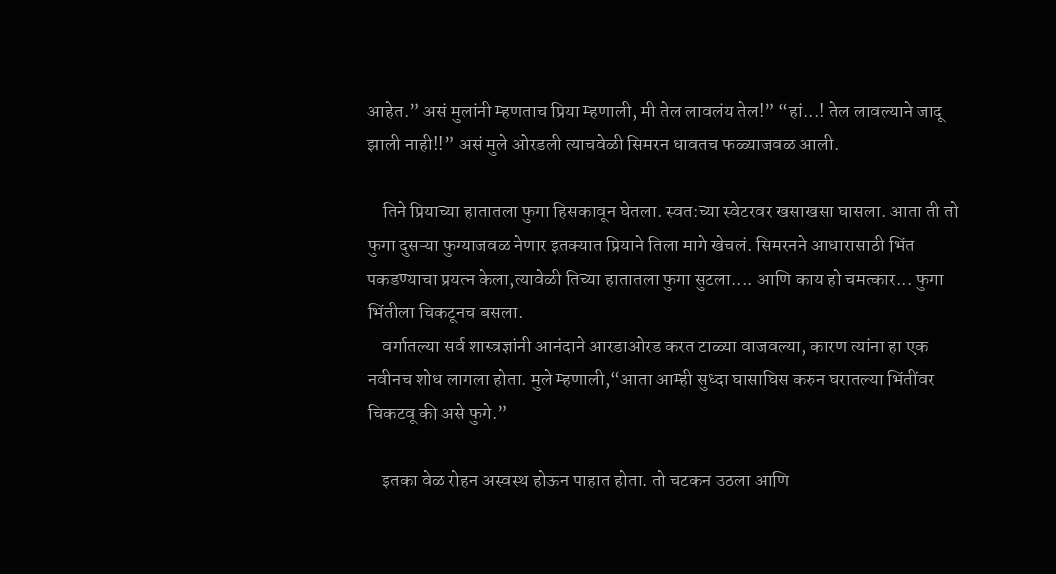आहेत.” असं मुलांनी म्हणताच प्रिया म्हणाली, मी तेल लावलंय तेल!” “हां...! तेल लावल्याने जादू झाली नाही!!” असं मुले ओरडली त्याचवेळी सिमरन धावतच फळ्याजवळ आली.

    तिने प्रियाच्या हातातला फुगा हिसकावून घेतला. स्वत:च्या स्वेटरवर खसाखसा घासला. आता ती तो फुगा दुसऱ्या फुग्याजवळ नेणार इतक्यात प्रियाने तिला मागे खेचलं. सिमरनने आधारासाठी भिंत पकडण्याचा प्रयत्न केला,त्यावेळी तिच्या हातातला फुगा सुटला.... आणि काय हो चमत्कार... फुगा भिंतीला चिकटूनच बसला.
    वर्गातल्या सर्व शास्त्रज्ञांनी आनंदाने आरडाओरड करत टाळ्या वाजवल्या, कारण त्यांना हा एक नवीनच शोध लागला होता. मुले म्हणाली,“आता आम्ही सुध्दा घासाघिस करुन घरातल्या भिंतींवर चिकटवू की असे फुगे.”

    इतका वेळ रोहन अस्वस्थ होऊन पाहात होता. तो चटकन उठला आणि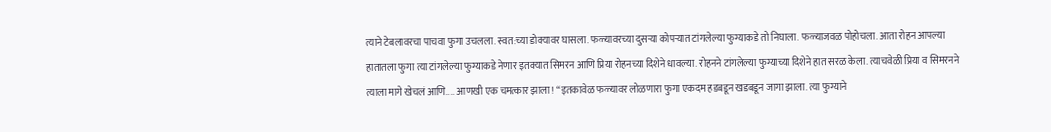त्याने टेबलावरचा पाचवा फुगा उचलला. स्वत:च्या डोक्यावर घासला. फळ्यावरच्या दुसऱ्या कोपऱ्यात टांगलेल्या फुग्याकडे तो निघाला. फळ्याजवळ पोहोचला. आता रोहन आपल्या हातातला फुगा त्या टांगलेल्या फुग्याकडे नेणार इतक्यात सिमरन आणि प्रिया रोहनच्या दिशेने धावल्या. रोहनने टांगलेल्या फुग्याच्या दिशेने हात सरळ केला. त्याचवेळी प्रिया व सिमरनने त्याला मागे खेचलं आणि.... आणखी एक चमत्कार झाला! “इतकावेळ फळ्यावर लोळणारा फुगा एकदम हडबडून खडबडून जागा झाला. त्या फुग्याने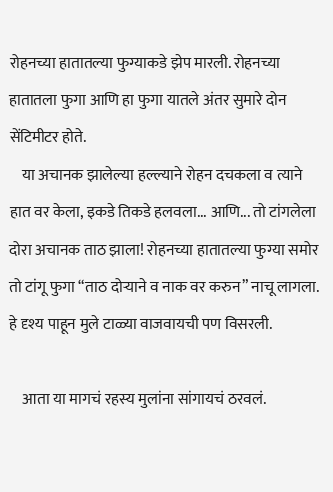रोहनच्या हातातल्या फुग्याकडे झेप मारली. रोहनच्या हातातला फुगा आणि हा फुगा यातले अंतर सुमारे दोन सेंटिमीटर होते.
    या अचानक झालेल्या हल्ल्याने रोहन दचकला व त्याने हात वर केला, इकडे तिकडे हलवला... आणि... तो टांगलेला दोरा अचानक ताठ झाला! रोहनच्या हातातल्या फुग्या समोर तो टांगू फुगा “ताठ दोऱ्याने व नाक वर करुन” नाचू लागला. हे दृश्य पाहून मुले टाळ्या वाजवायची पण विसरली.

    आता या मागचं रहस्य मुलांना सांगायचं ठरवलं.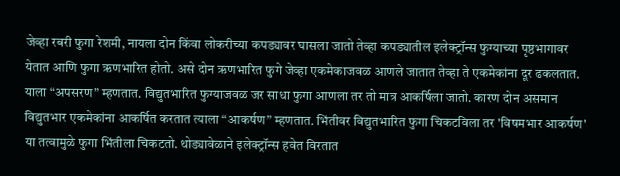जेव्हा रबरी फुगा रेशमी, नायला दोन किंवा लोकरीच्या कपड्यावर घासला जातो तेव्हा कपड्यातील इलेक्ट्रॉन्स फुग्याच्या पृष्ठभागावर येतात आणि फुगा ऋणभारित होतो. असे दोन ऋणभारित फुगे जेव्हा एकमेकाजवळ आणले जातात तेव्हा ते एकमेकांना दूर ढकलतात. याला “अपसरण” म्हणतात. विद्युतभारित फुग्याजवळ जर साधा फुगा आणला तर तो मात्र आकर्षिला जातो. कारण दोन असमान विद्युतभार एकमेकांना आकर्षित करतात त्याला “आकर्षण” म्हणतात. भिंतीवर विद्युतभारित फुगा चिकटविला तर 'विषमभार आकर्षण' या तत्वामुळे फुगा भिंतीला चिकटतो. थोड्यावेळाने इलेक्ट्रॉन्स हवेत विरतात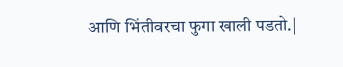आणि भिंतीवरचा फुगा खाली पडतो.|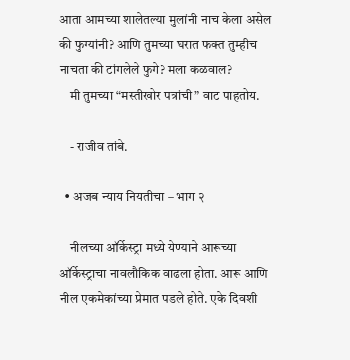आता आमच्या शालेतल्या मुलांनी नाच केला असेल की फुग्यांनी? आणि तुमच्या घरात फक्त तुम्हीच नाचता की टांगलेले फुगे? मला कळवाल?
    मी तुमच्या “मस्तीखोर पत्रांची” वाट पाहतोय.

    - राजीव तांबे.

  • अजब न्याय नियतीचा – भाग २

    नीलच्या ऑर्केस्ट्रा मध्ये येण्याने आरूच्या ऑर्केस्ट्राचा नावलौकिक वाढला होता. आरू आणि नील एकमेकांच्या प्रेमात पडले होते. एके दिवशी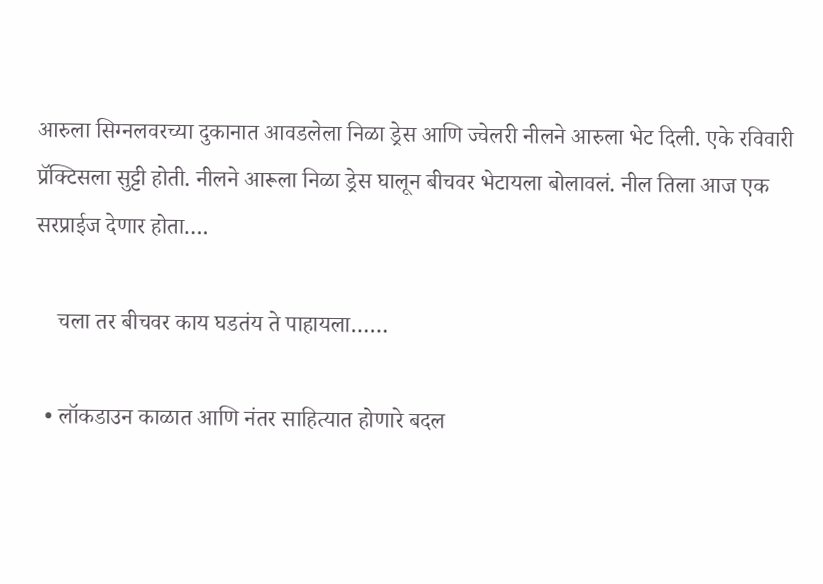आरुला सिग्नलवरच्या दुकानात आवडलेला निळा ड्रेस आणि ज्वेलरी नीलने आरुला भेट दिली. एके रविवारी प्रॅक्टिसला सुट्टी होती. नीलने आरूला निळा ड्रेस घालून बीचवर भेटायला बोलावलं. नील तिला आज एक सरप्राईज देणार होता….

    चला तर बीचवर काय घडतंय ते पाहायला……

  • लॉकडाउन काळात आणि नंतर साहित्यात होणारे बदल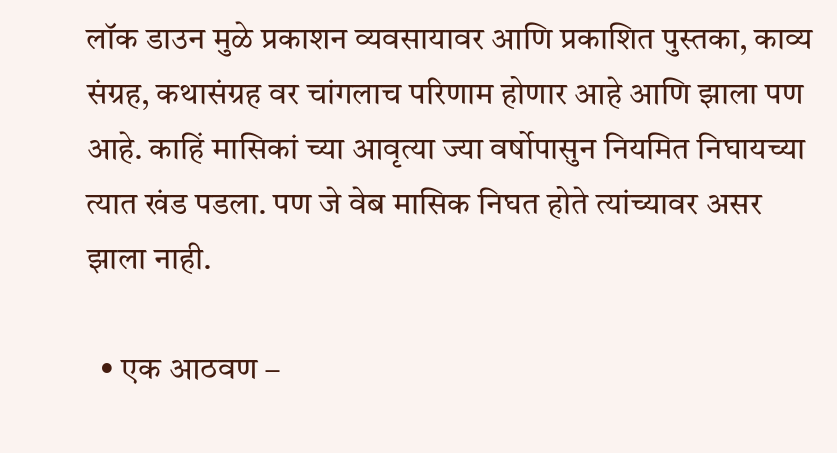लॉक डाउन मुळे प्रकाशन व्यवसायावर आणि प्रकाशित पुस्तका, काव्य संग्रह, कथासंग्रह वर चांगलाच परिणाम होणार आहे आणि झाला पण आहे. काहिं मासिकां च्या आवृत्या ज्या वर्षोपासुन नियमित निघायच्या त्यात खंड पडला. पण जे वेब मासिक निघत होते त्यांच्यावर असर झाला नाही.

  • एक आठवण –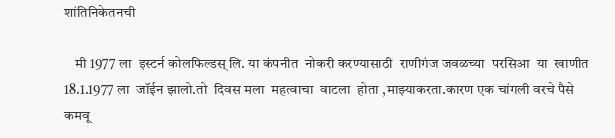शांतिनिकेतनची

    मी 1977 ला  इस्टर्न कोलफिल्डस् लि. या कंपनीत  नोकरी करण्यासाठी  राणीगंज जवळच्या  परसिआ  या  खाणीत 18.1.1977 ला  जॉईन झालो.तो  दिवस मला  महत्वाचा  वाटला  होता ,माझ्याकरता.कारण एक चांगली वरचे पैसे  कमवू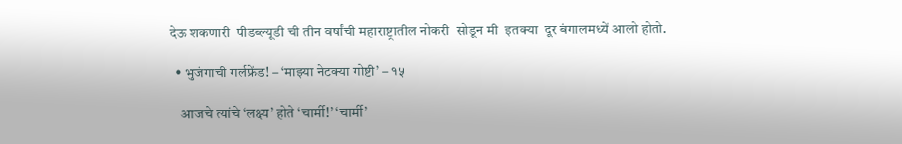देऊ शकणारी  पीडब्ल्यूडी ची तीन वर्षांची महाराष्ट्रातील नोकरी  सोडून मी  इतक्या  दूर बंगालमध्यें आलो होतो.

  • भुजंगाची गर्लफ्रेंड! – ‘माझ्या नेटक्या गोष्टी’ – १५

    आजचे त्यांचे ‘लक्ष्य’ होते ‘चार्मी!’ ‘चार्मी’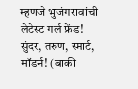म्हणजे भुजंगरावांची लेटेस्ट गर्ल फ्रेंड! सुंदर, तरुण, स्मार्ट, मॉडर्न! (बाकी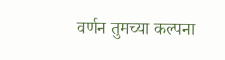वर्णन तुमच्या कल्पना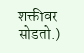शक्तीवर सोडतो.)